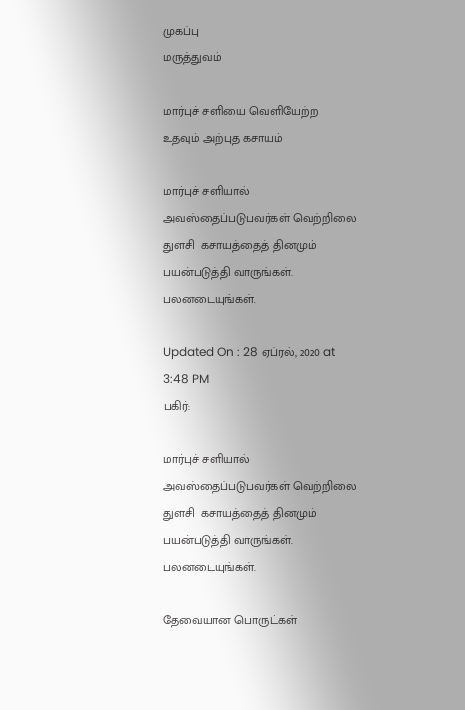முகப்பு
மருத்துவம்

மார்புச் சளியை வெளியேற்ற உதவும் அற்புத கசாயம்

மார்புச் சளியால் அவஸ்தைப்படுபவர்கள் வெற்றிலை துளசி  கசாயத்தைத் தினமும் பயன்படுத்தி வாருங்கள். பலனடையுங்கள்.

Updated On : 28 ஏப்ரல், 2020 at 3:48 PM
பகிர்:

மார்புச் சளியால் அவஸ்தைப்படுபவர்கள் வெற்றிலை துளசி  கசாயத்தைத் தினமும் பயன்படுத்தி வாருங்கள். பலனடையுங்கள்.

தேவையான பொருட்கள்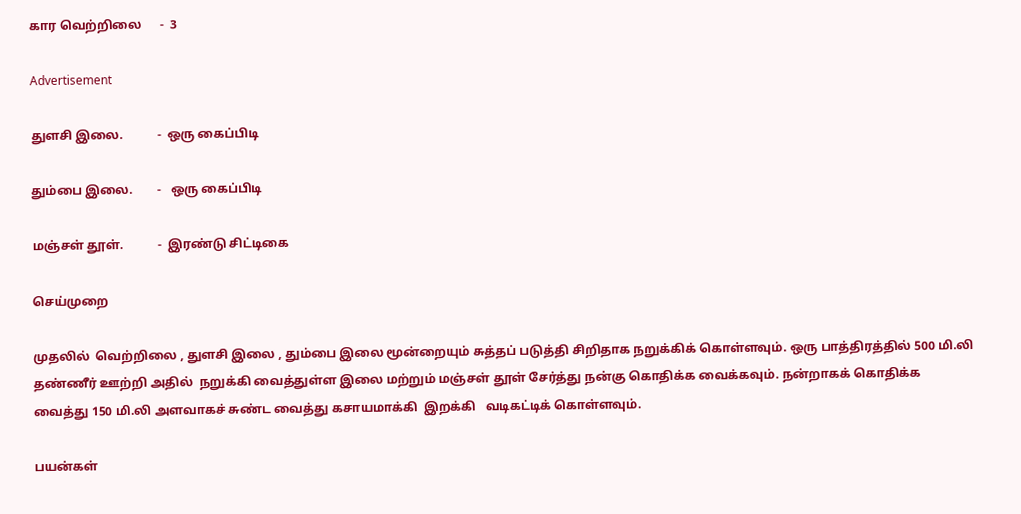கார வெற்றிலை      -  3

Advertisement

துளசி இலை.           -  ஒரு கைப்பிடி

தும்பை இலை.        -   ஒரு கைப்பிடி

மஞ்சள் தூள்.           -  இரண்டு சிட்டிகை

செய்முறை

முதலில்  வெற்றிலை , துளசி இலை , தும்பை இலை மூன்றையும் சுத்தப் படுத்தி சிறிதாக நறுக்கிக் கொள்ளவும். ஒரு பாத்திரத்தில் 500 மி.லி தண்ணீர் ஊற்றி அதில்  நறுக்கி வைத்துள்ள இலை மற்றும் மஞ்சள் தூள் சேர்த்து நன்கு கொதிக்க வைக்கவும். நன்றாகக் கொதிக்க வைத்து 150 மி.லி அளவாகச் சுண்ட வைத்து கசாயமாக்கி  இறக்கி   வடிகட்டிக் கொள்ளவும்.

பயன்கள்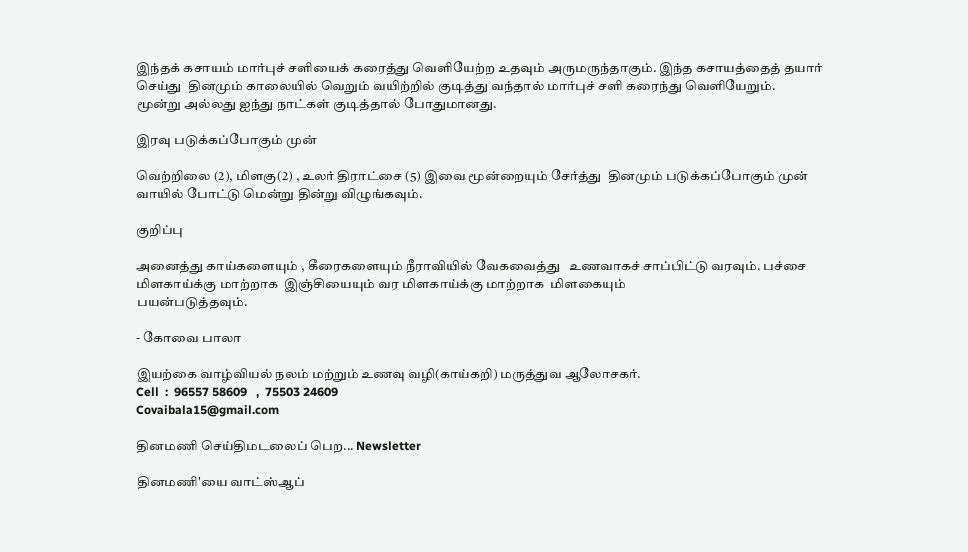இந்தக் கசாயம் மார்புச் சளியைக் கரைத்து வெளியேற்ற உதவும் அருமருந்தாகும். இந்த கசாயத்தைத் தயார் செய்து  தினமும் காலையில் வெறும் வயிற்றில் குடித்து வந்தால் மார்புச் சளி கரைந்து வெளியேறும்.
மூன்று அல்லது ஐந்து நாட்கள் குடித்தால் போதுமானது.

இரவு படுக்கப்போகும் முன்

வெற்றிலை (2), மிளகு(2) , உலர் திராட்சை (5) இவை மூன்றையும் சேர்த்து  தினமும் படுக்கப்போகும் முன்  வாயில் போட்டு மென்று தின்று விழுங்கவும்.

குறிப்பு

அனைத்து காய்களையும் , கீரைகளையும் நீராவியில் வேகவைத்து   உணவாகச் சாப்பிட்டு வரவும். பச்சை மிளகாய்க்கு மாற்றாக  இஞ்சியையும் வர மிளகாய்க்கு மாற்றாக  மிளகையும்
பயன்படுத்தவும்.

- கோவை பாலா

இயற்கை வாழ்வியல் நலம் மற்றும் உணவு வழி(காய்கறி) மருத்துவ ஆலோசகர்.
Cell  :  96557 58609   ,  75503 24609
Covaibala15@gmail.com

தினமணி செய்திமடலைப் பெற... Newsletter

தினமணி'யை வாட்ஸ்ஆப்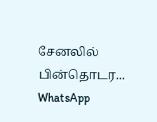சேனலில் பின்தொடர... WhatsApp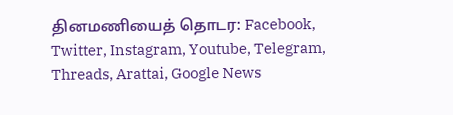தினமணியைத் தொடர: Facebook, Twitter, Instagram, Youtube, Telegram, Threads, Arattai, Google News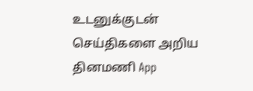உடனுக்குடன் செய்திகளை அறிய தினமணி App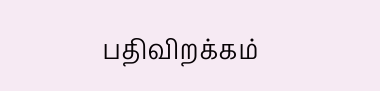பதிவிறக்கம்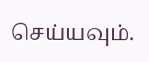செய்யவும்.